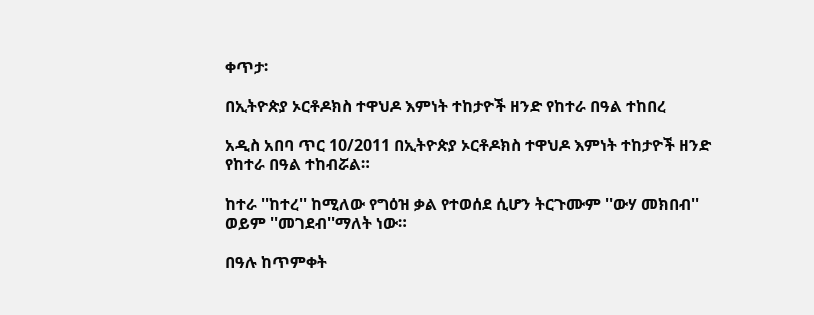ቀጥታ፡

በኢትዮጵያ ኦርቶዶክስ ተዋህዶ እምነት ተከታዮች ዘንድ የከተራ በዓል ተከበረ

አዲስ አበባ ጥር 10/2011 በኢትዮጵያ ኦርቶዶክስ ተዋህዶ እምነት ተከታዮች ዘንድ የከተራ በዓል ተከብሯል።

ከተራ ''ከተረ'' ከሚለው የግዕዝ ቃል የተወሰደ ሲሆን ትርጉሙም ''ውሃ መክበብ'' ወይም ''መገደብ''ማለት ነው።

በዓሉ ከጥምቀት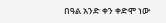በዓል አንድ ቀን ቀድሞ ነው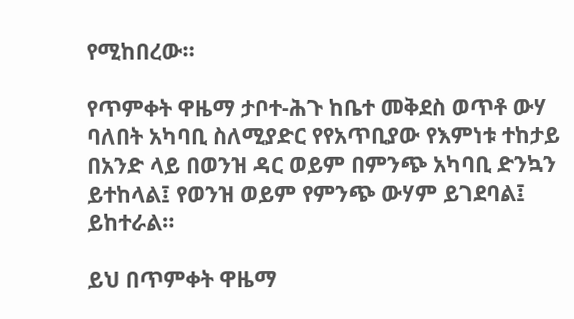የሚከበረው።

የጥምቀት ዋዜማ ታቦተ-ሕጉ ከቤተ መቅደስ ወጥቶ ውሃ ባለበት አካባቢ ስለሚያድር የየአጥቢያው የእምነቱ ተከታይ በአንድ ላይ በወንዝ ዳር ወይም በምንጭ አካባቢ ድንኳን ይተከላል፤ የወንዝ ወይም የምንጭ ውሃም ይገደባል፤ ይከተራል።

ይህ በጥምቀት ዋዜማ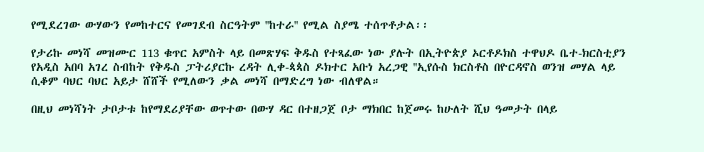የሚደረገው ውሃውን የመከተርና የመገደብ ስርዓትም ''ከተራ'' የሚል ስያሜ ተሰጥቶታል፡፡

የታሪኩ መነሻ መዝሙር 113 ቁጥር አምስት ላይ በመጽሃፍ ቅዱስ የተጻፈው ነው ያሉት በኢትዮጵያ ኦርቶዶክስ ተዋህዶ ቤተ-ክርስቲያን የአዲስ አበባ አገረ ስብከት የቅዱስ ፓትሪያርኩ ረዳት ሊቀ-ጳጳስ ዶክተር አቡነ አረጋዊ ''ኢየሱስ ክርስቶስ በዮርዳኖስ ወንዝ መሃል ላይ ሲቆም ባህር ባህር አይታ ሸሸች የሚለውን ቃል መነሻ በማድረግ ነው ብለዋል።

በዚህ መነሻነት ታቦታቱ ከየማደሪያቸው ወጥተው በውሃ ዳር በተዘጋጀ ቦታ ማክበር ከጀመሩ ከሁለት ሺህ ዓመታት በላይ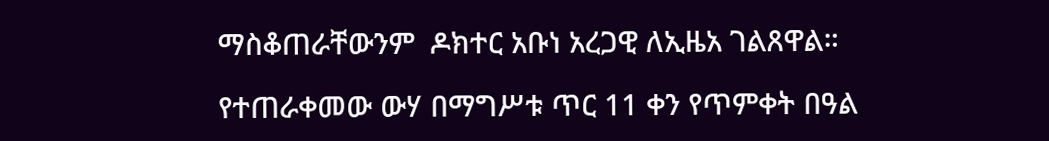ማስቆጠራቸውንም  ዶክተር አቡነ አረጋዊ ለኢዜአ ገልጸዋል።

የተጠራቀመው ውሃ በማግሥቱ ጥር 11 ቀን የጥምቀት በዓል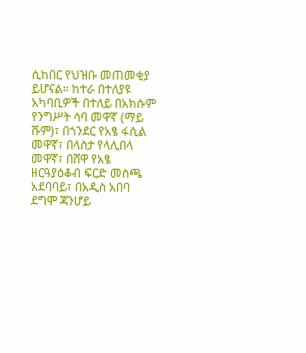ሲከበር የህዝቡ መጠመቂያ ይሆናል። ከተራ በተለያዩ አካባቢዎች በተለይ በአክሱም የንግሥት ሳባ መዋኛ (ማይ ሹም)፣ በጎንደር የአፄ ፋሲል መዋኛ፣ በላስታ የላሊበላ መዋኛ፣ በሸዋ የአፄ ዘርዓያዕቆብ ፍርድ መስጫ አደባባይ፣ በአዲስ አበባ ደግሞ ጃንሆይ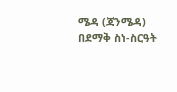ሜዳ (ጃንሜዳ) በደማቅ ስነ-ስርዓት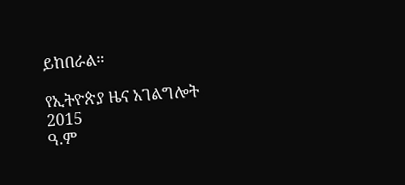ይከበራል።

የኢትዮጵያ ዜና አገልግሎት
2015
ዓ.ም